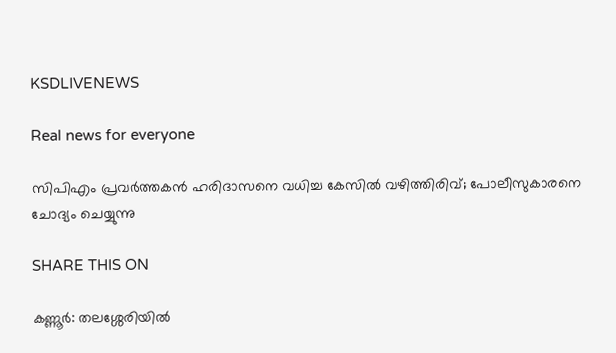KSDLIVENEWS

Real news for everyone

സിപിഎം പ്രവര്‍ത്തകന്‍ ഹരിദാസനെ വധിച്ച കേസില്‍ വഴിത്തിരിവ്; പോലീസുകാരനെ ചോദ്യം ചെയ്യുന്നു

SHARE THIS ON

കണ്ണൂര്‍: തലശ്ശേരിയില്‍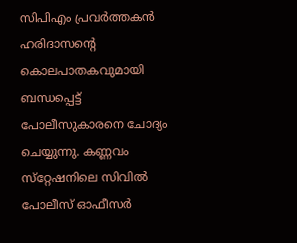സിപിഎം പ്രവര്‍ത്തകന്‍ ഹരിദാസന്റെ കൊലപാതകവുമായി ബന്ധപ്പെട്ട് പോലീസുകാരനെ ചോദ്യം ചെയ്യുന്നു. കണ്ണവം സ്‌റ്റേഷനിലെ സിവില്‍ പോലീസ് ഓഫീസര്‍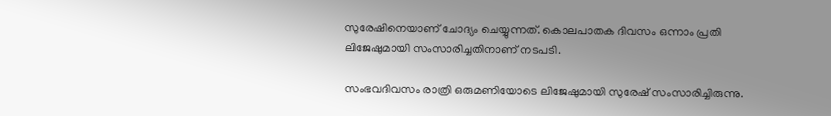സുരേഷിനെയാണ് ചോദ്യം ചെയ്യുന്നത്. കൊലപാതക ദിവസം ഒന്നാം പ്രതി ലിജേഷുമായി സംസാരിച്ചതിനാണ് നടപടി.

സംഭവദിവസം രാത്രി ഒരുമണിയോടെ ലിജേഷുമായി സുരേഷ് സംസാരിച്ചിരുന്നു.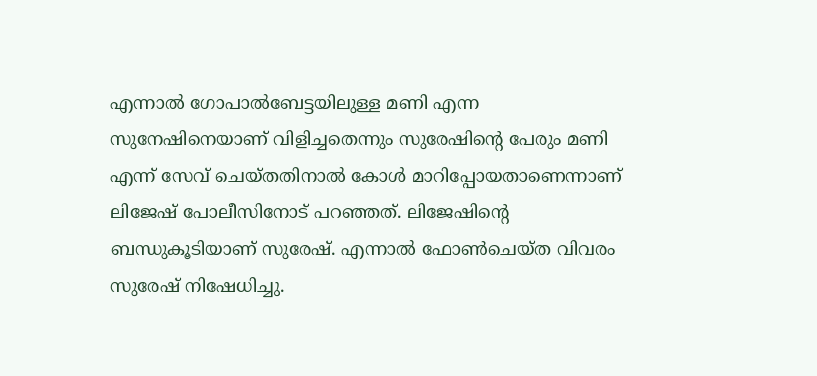എന്നാല്‍ ഗോപാല്‍ബേട്ടയിലുള്ള മണി എന്ന സുനേഷിനെയാണ് വിളിച്ചതെന്നും സുരേഷിന്റെ പേരും മണി എന്ന് സേവ് ചെയ്തതിനാല്‍ കോള്‍ മാറിപ്പോയതാണെന്നാണ് ലിജേഷ് പോലീസിനോട് പറഞ്ഞത്. ലിജേഷിന്റെ ബന്ധുകൂടിയാണ് സുരേഷ്. എന്നാല്‍ ഫോണ്‍ചെയ്ത വിവരം സുരേഷ് നിഷേധിച്ചു.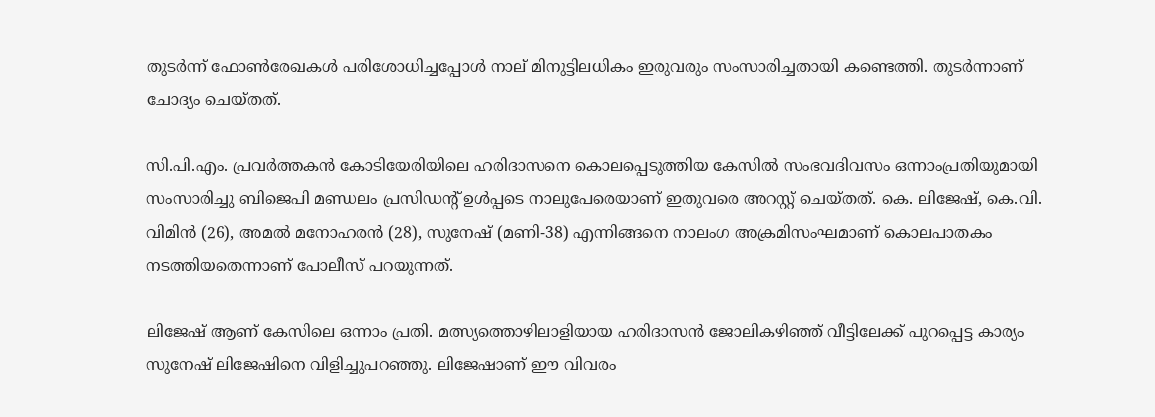തുടര്‍ന്ന് ഫോണ്‍രേഖകള്‍ പരിശോധിച്ചപ്പോള്‍ നാല് മിനുട്ടിലധികം ഇരുവരും സംസാരിച്ചതായി കണ്ടെത്തി. തുടര്‍ന്നാണ് ചോദ്യം ചെയ്തത്.

സി.പി.എം. പ്രവര്‍ത്തകന്‍ കോടിയേരിയിലെ ഹരിദാസനെ കൊലപ്പെടുത്തിയ കേസില്‍ സംഭവദിവസം ഒന്നാംപ്രതിയുമായി സംസാരിച്ചു ബിജെപി മണ്ഡലം പ്രസിഡന്റ് ഉള്‍പ്പടെ നാലുപേരെയാണ് ഇതുവരെ അറസ്റ്റ് ചെയ്തത്. കെ. ലിജേഷ്, കെ.വി. വിമിന്‍ (26), അമല്‍ മനോഹരന്‍ (28), സുനേഷ് (മണി-38) എന്നിങ്ങനെ നാലംഗ അക്രമിസംഘമാണ് കൊലപാതകം നടത്തിയതെന്നാണ് പോലീസ് പറയുന്നത്.

ലിജേഷ് ആണ് കേസിലെ ഒന്നാം പ്രതി. മത്സ്യത്തൊഴിലാളിയായ ഹരിദാസന്‍ ജോലികഴിഞ്ഞ് വീട്ടിലേക്ക് പുറപ്പെട്ട കാര്യം സുനേഷ് ലിജേഷിനെ വിളിച്ചുപറഞ്ഞു. ലിജേഷാണ് ഈ വിവരം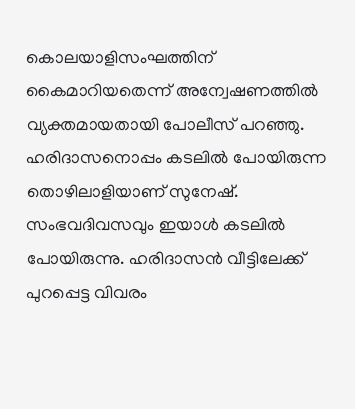കൊലയാളിസംഘത്തിന് കൈമാറിയതെന്ന് അന്വേഷണത്തില്‍ വ്യക്തമായതായി പോലീസ് പറഞ്ഞു. ഹരിദാസനൊപ്പം കടലില്‍ പോയിരുന്ന തൊഴിലാളിയാണ് സുനേഷ്. സംഭവദിവസവും ഇയാള്‍ കടലില്‍ പോയിരുന്നു. ഹരിദാസന്‍ വീട്ടിലേക്ക് പുറപ്പെട്ട വിവരം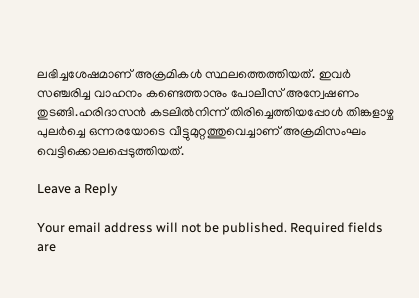ലഭിച്ചശേഷമാണ് അക്രമികള്‍ സ്ഥലത്തെത്തിയത്. ഇവര്‍ സഞ്ചരിച്ച വാഹനം കണ്ടെത്താനും പോലീസ് അന്വേഷണം തുടങ്ങി.ഹരിദാസന്‍ കടലില്‍നിന്ന് തിരിച്ചെത്തിയപ്പോള്‍ തിങ്കളാഴ്ച പുലര്‍ച്ചെ ഒന്നരയോടെ വീട്ടുമുറ്റത്തുവെച്ചാണ് അക്രമിസംഘം വെട്ടിക്കൊലപ്പെടുത്തിയത്.

Leave a Reply

Your email address will not be published. Required fields are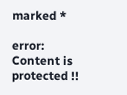marked *

error: Content is protected !!